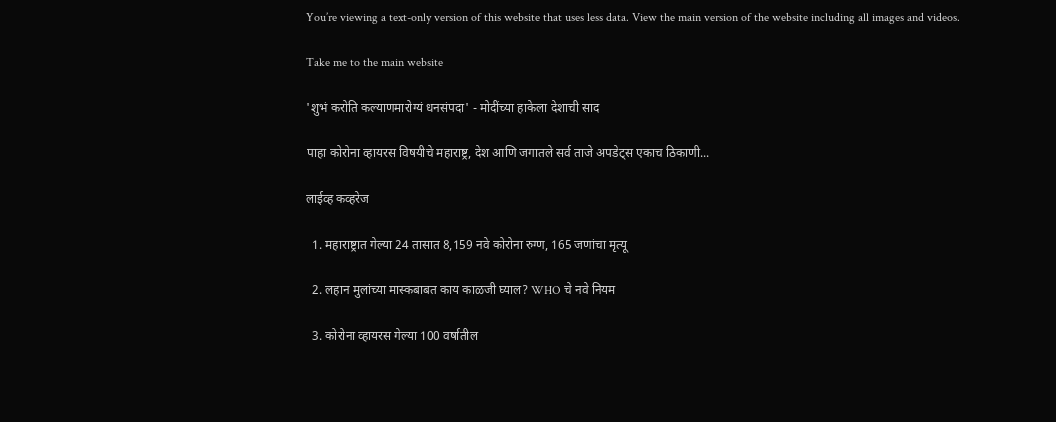You’re viewing a text-only version of this website that uses less data. View the main version of the website including all images and videos.

Take me to the main website

'शुभं करोति कल्याणमारोग्यं धनसंपदा' - मोदींच्या हाकेला देशाची साद

पाहा कोरोना व्हायरस विषयीचे महाराष्ट्र, देश आणि जगातले सर्व ताजे अपडेट्स एकाच ठिकाणी...

लाईव्ह कव्हरेज

  1. महाराष्ट्रात गेल्या 24 तासात 8,159 नवे कोरोना रुग्ण, 165 जणांचा मृत्यू

  2. लहान मुलांच्या मास्कबाबत काय काळजी घ्याल? WHO चे नवे नियम

  3. कोरोना व्हायरस गेल्या 100 वर्षातील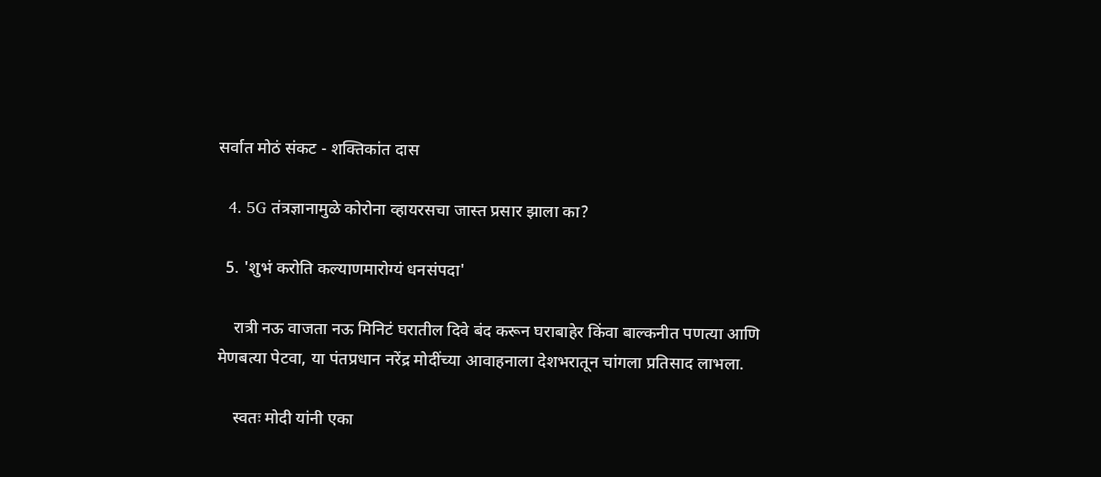सर्वात मोठं संकट - शक्तिकांत दास

  4. 5G तंत्रज्ञानामुळे कोरोना व्हायरसचा जास्त प्रसार झाला का?

  5. 'शुभं करोति कल्याणमारोग्यं धनसंपदा'

    रात्री नऊ वाजता नऊ मिनिटं घरातील दिवे बंद करून घराबाहेर किंवा बाल्कनीत पणत्या आणि मेणबत्या पेटवा, या पंतप्रधान नरेंद्र मोदींच्या आवाहनाला देशभरातून चांगला प्रतिसाद लाभला.

    स्वतः मोदी यांनी एका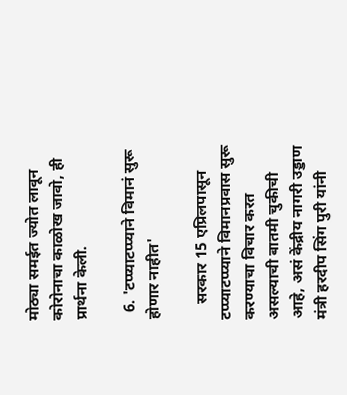मोठ्या समईत ज्योत लावून कोरोनाचा काळोख जावो, ही प्रार्थना केली.

  6. 'टप्प्याटप्प्याने विमानं सुरू होणार नाहीत'

    सरकार 15 एप्रिलपासून टप्प्याटप्प्याने विमानप्रवास सुरू करण्याचा विचार करत असल्याची बातमी चुकीची आहे, असं केंद्रीय नागरी उड्डाण मंत्री हरदीप सिंग पुरी यांनी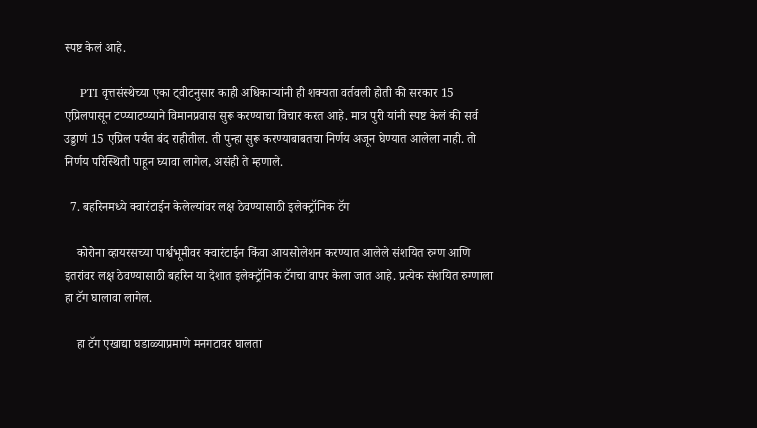स्पष्ट केलं आहे.

    PTI वृत्तसंस्थेच्या एका ट्वीटनुसार काही अधिकाऱ्यांनी ही शक्यता वर्तवली होती की सरकार 15 एप्रिलपासून टप्प्याटप्प्याने विमानप्रवास सुरू करण्याचा विचार करत आहे. मात्र पुरी यांनी स्पष्ट केलं की सर्व उड्डाणं 15 एप्रिल पर्यंत बंद राहीतील. ती पुन्हा सुरू करण्याबाबतचा निर्णय अजून घेण्यात आलेला नाही. तो निर्णय परिस्थिती पाहून घ्यावा लागेल, असंही ते म्हणाले.

  7. बहरिनमध्ये क्वारंटाईन केलेल्यांवर लक्ष ठेवण्यासाठी इलेक्ट्रॉनिक टॅग

    कोरोना व्हायरसच्या पार्श्वभूमीवर क्वारंटाईन किंवा आयसोलेशन करण्यात आलेले संशयित रुग्ण आणि इतरांवर लक्ष ठेवण्यासाठी बहरिन या देशात इलेक्ट्रॉनिक टॅगचा वापर केला जात आहे. प्रत्येक संशयित रुग्णाला हा टॅग घालावा लागेल.

    हा टॅग एखाद्या घडाळ्याप्रमाणे मनगटावर घालता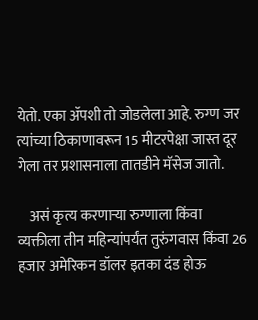येतो. एका ॲपशी तो जोडलेला आहे. रुग्ण जर त्यांच्या ठिकाणावरून 15 मीटरपेक्षा जास्त दूर गेला तर प्रशासनाला तातडीने मॅसेज जातो.

    असं कृत्य करणाऱ्या रुग्णाला किंवा व्यक्तीला तीन महिन्यांपर्यंत तुरुंगवास किंवा 26 हजार अमेरिकन डॉलर इतका दंड होऊ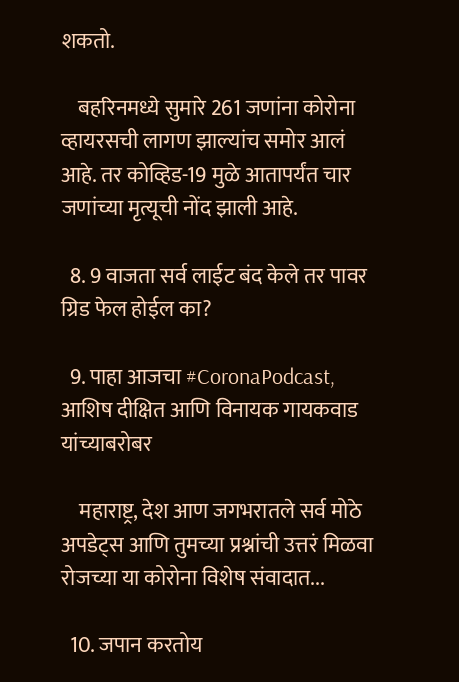शकतो.

    बहरिनमध्ये सुमारे 261 जणांना कोरोना व्हायरसची लागण झाल्यांच समोर आलं आहे. तर कोव्हिड-19 मुळे आतापर्यंत चार जणांच्या मृत्यूची नोंद झाली आहे.

  8. 9 वाजता सर्व लाईट बंद केले तर पावर ग्रिड फेल होईल का?

  9. पाहा आजचा #CoronaPodcast, आशिष दीक्षित आणि विनायक गायकवाड यांच्याबरोबर

    महाराष्ट्र, देश आण जगभरातले सर्व मोठे अपडेट्स आणि तुमच्या प्रश्नांची उत्तरं मिळवा रोजच्या या कोरोना विशेष संवादात...

  10. जपान करतोय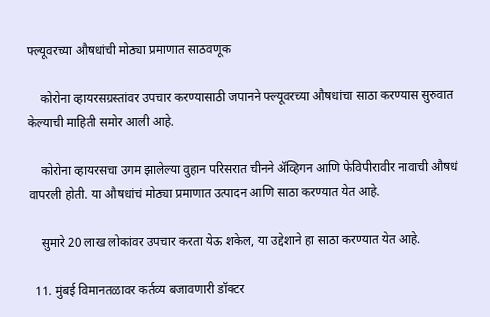फ्ल्यूवरच्या औषधांची मोठ्या प्रमाणात साठवणूक

    कोरोना व्हायरसग्रस्तांवर उपचार करण्यासाठी जपानने फ्ल्यूवरच्या औषधांचा साठा करण्यास सुरुवात केल्याची माहिती समोर आली आहे.

    कोरोना व्हायरसचा उगम झालेल्या वुहान परिसरात चीनने ॲव्हिगन आणि फेविपीरावीर नावाची औषधं वापरली होती. या औषधांचं मोठ्या प्रमाणात उत्पादन आणि साठा करण्यात येत आहे.

    सुमारे 20 लाख लोकांवर उपचार करता येऊ शकेल, या उद्देशाने हा साठा करण्यात येत आहे.

  11. मुंबई विमानतळावर कर्तव्य बजावणारी डॉक्टर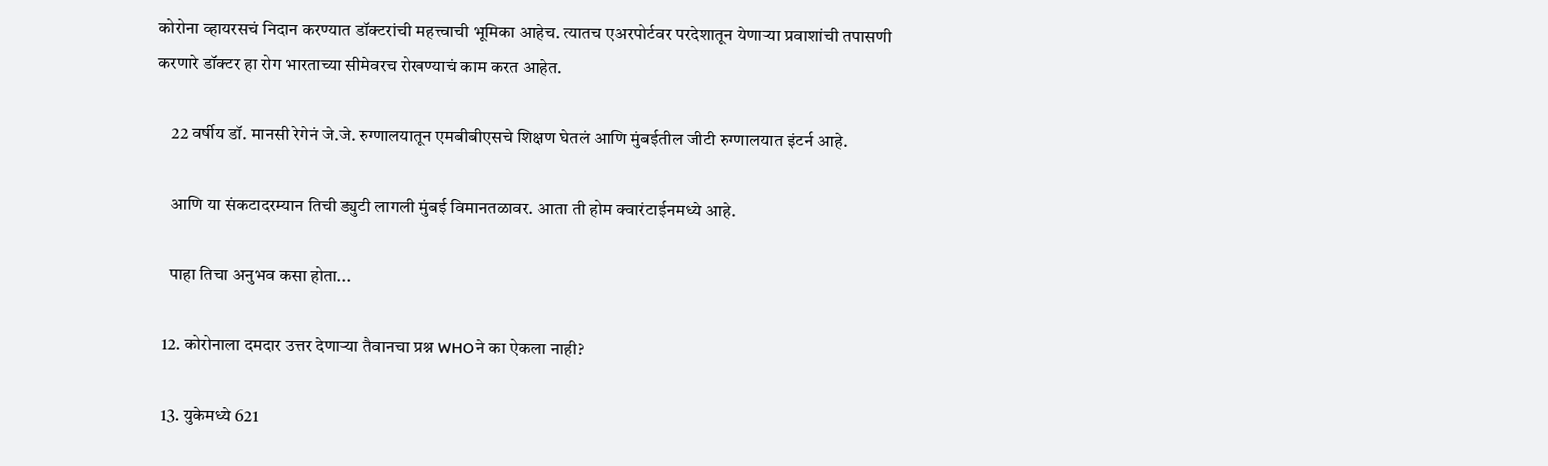कोरोना व्हायरसचं निदान करण्यात डॉक्टरांची महत्त्वाची भूमिका आहेच. त्यातच एअरपोर्टवर परदेशातून येणाऱ्या प्रवाशांची तपासणी करणारे डॉक्टर हा रोग भारताच्या सीमेवरच रोखण्याचं काम करत आहेत.

    22 वर्षीय डॉ. मानसी रेगेनं जे.जे. रुग्णालयातून एमबीबीएसचे शिक्षण घेतलं आणि मुंबईतील जीटी रुग्णालयात इंटर्न आहे.

    आणि या संकटादरम्यान तिची ड्युटी लागली मुंबई विमानतळावर. आता ती होम क्वारंटाईनमध्ये आहे.

    पाहा तिचा अनुभव कसा होता...

  12. कोरोनाला दमदार उत्तर देणाऱ्या तैवानचा प्रश्न WHOने का ऐकला नाही?

  13. युकेमध्ये 621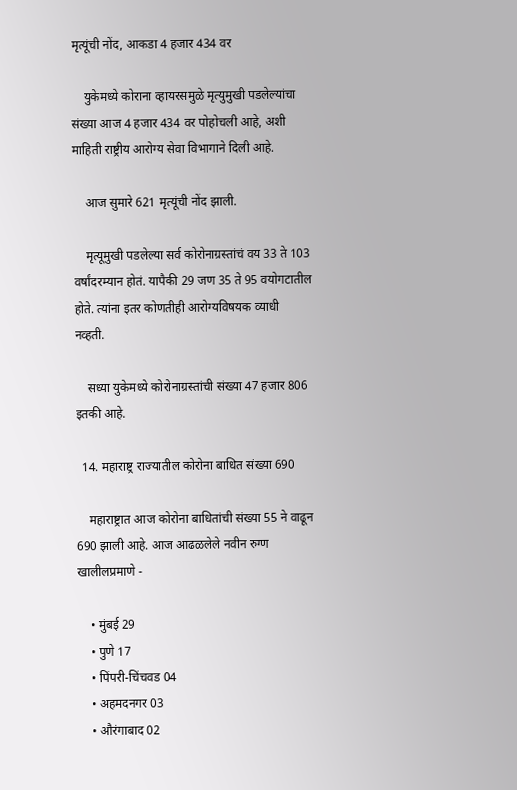मृत्यूंची नोंद, आकडा 4 हजार 434 वर

    युकेमध्ये कोराना व्हायरसमुळे मृत्युमुखी पडलेल्यांचा संख्या आज 4 हजार 434 वर पोहोचली आहे, अशी माहिती राष्ट्रीय आरोग्य सेवा विभागाने दिली आहे.

    आज सुमारे 621 मृत्यूंची नोंद झाली.

    मृत्यूमुखी पडलेल्या सर्व कोरोनाग्रस्तांचं वय 33 ते 103 वर्षांदरम्यान होतं. यापैकी 29 जण 35 ते 95 वयोगटातील होते. त्यांना इतर कोणतीही आरोग्यविषयक व्याधी नव्हती.

    सध्या युकेमध्ये कोरोनाग्रस्तांची संख्या 47 हजार 806 इतकी आहे.

  14. महाराष्ट्र राज्यातील कोरोना बाधित संख्या 690

    महाराष्ट्रात आज कोरोना बाधितांची संख्या 55 ने वाढून 690 झाली आहे. आज आढळलेले नवीन रुग्ण खालीलप्रमाणे -

    • मुंबई 29
    • पुणे 17
    • पिंपरी-चिंचवड 04
    • अहमदनगर 03
    • औरंगाबाद 02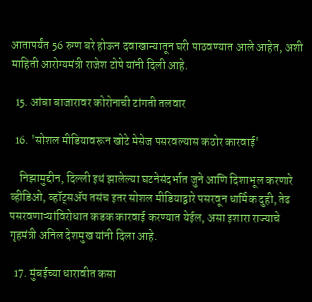आतापर्यंत 56 रुग्ण बरे होऊन दवाखान्यातून घरी पाठवण्यात आले आहेत, अशी माहिती आरोग्यमंत्री राजेश टोपे यांनी दिली आहे.

  15. आंबा बाजारावर कोरोनाची टांगती तलवार

  16. 'सोशल मीडियावरून खोटे मेसेज पसरवल्यास कठोर कारवाई'

    निझामुद्दीन, दिल्ली इथं झालेल्या घटनेसंदर्भात जुने आणि दिशाभूल करणारे व्हीडिओ, व्हॉट्सॲप तसंच इतर सोशल मीडियाद्वारे पसरवून धार्मिक दुही, तेढ पसरवणाऱ्यांविरोधात कडक कारवाई करण्यात येईल, असा इशारा राज्याचे गृहमंत्री अनिल देशमुख यांनी दिला आहे.

  17. मुंबईच्या धारावीत कसा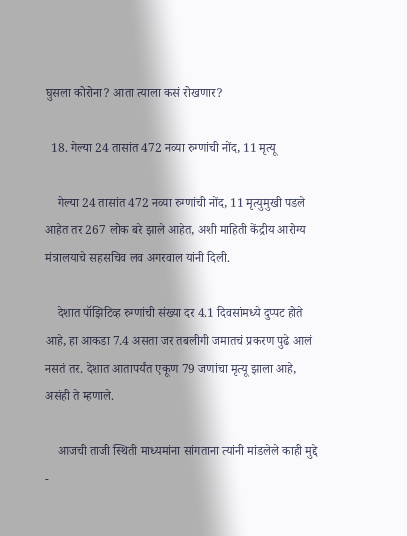घुसला कोरोना? आता त्याला कसं रोखणार?

  18. गेल्या 24 तासांत 472 नव्या रुग्णांची नोंद, 11 मृत्यू

    गेल्या 24 तासांत 472 नव्या रुग्णांची नोंद, 11 मृत्युमुखी पडले आहेत तर 267 लोक बरे झाले आहेत, अशी माहिती केंद्रीय आरोग्य मंत्रालयाचे सहसचिव लव अगरवाल यांनी दिली.

    देशात पॉझिटिव्ह रुग्णांची संख्या दर 4.1 दिवसांमध्ये दुप्पट होते आहे, हा आकडा 7.4 असता जर तबलीगी जमातचं प्रकरण पुढे आलं नसतं तर. देशात आतापर्यंत एकूण 79 जणांचा मृत्यू झाला आहे, असंही ते म्हणाले.

    आजची ताजी स्थिती माध्यमांना सांगताना त्यांनी मांडलेले काही मुद्दे -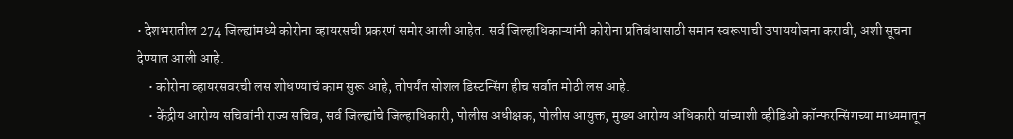• देशभरातील 274 जिल्ह्यांमध्ये कोरोना व्हायरसची प्रकरणं समोर आली आहेत. सर्व जिल्हाधिकाऱ्यांनी कोरोना प्रतिबंधासाठी समान स्वरूपाची उपाययोजना करावी, अशी सूचना देण्यात आली आहे.
    • कोरोना व्हायरसवरची लस शोधण्याचं काम सुरू आहे, तोपर्यंत सोशल डिस्टन्सिंग हीच सर्वात मोठी लस आहे.
    • केंद्रीय आरोग्य सचिवांनी राज्य सचिव, सर्व जिल्ह्यांचे जिल्हाधिकारी, पोलीस अधीक्षक, पोलीस आयुक्त, मुख्य आरोग्य अधिकारी यांच्याशी व्हीडिओ कॉन्फरन्सिंगच्या माध्यमातून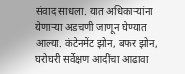संवाद साधला. यात अधिकाऱ्यांना येणाऱ्या अडचणी जाणून घेण्यात आल्या. कंटेनमेंट झोन, बफर झोन, घरोघरी सर्वेक्षण आदींचा आढावा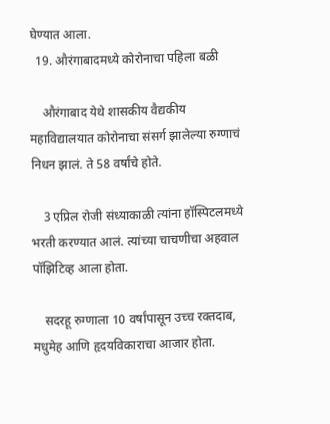घेण्यात आला.
  19. औरंगाबादमध्ये कोरोनाचा पहिला बळी

    औरंगाबाद येथे शासकीय वैद्यकीय महाविद्यालयात कोरोनाचा संसर्ग झालेल्या रुग्णाचं निधन झालं. ते 58 वर्षांचे होते.

    3 एप्रिल रोजी संध्याकाळी त्यांना हॉस्पिटलमध्ये भरती करण्यात आलं. त्यांच्या चाचणीचा अहवाल पॉझिटिव्ह आला होता.

    सदरहू रुग्णाला 10 वर्षांपासून उच्च रक्तदाब, मधुमेह आणि हृदयविकाराचा आजार होता.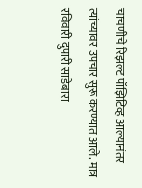चाचणीचे रिझल्ट पॉझिटिव्ह आल्यानंतर त्यांच्यावर उपचार सुरू करण्यात आले. मात्र रविवारी दुपारी साडेबारा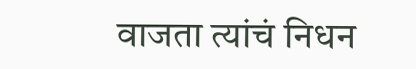वाजता त्यांचं निधन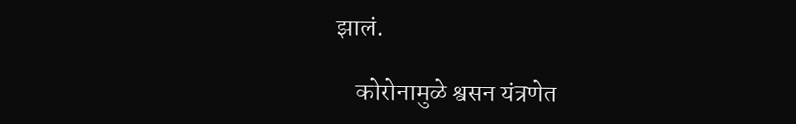झालं.

    कोरोनामुळे श्वसन यंत्रणेत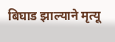बिघाड झाल्याने मृत्यू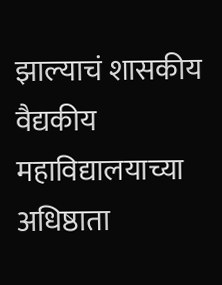झाल्याचं शासकीय वैद्यकीय महाविद्यालयाच्या अधिष्ठाता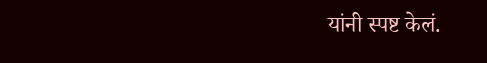यांनी स्पष्ट केलं.